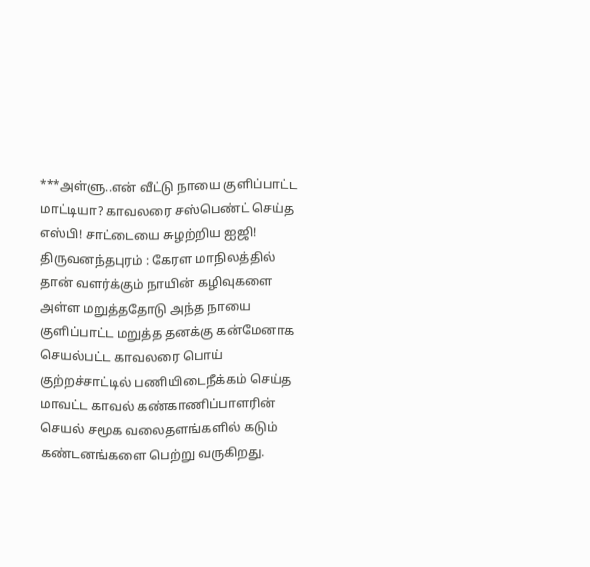***அள்ளு..என் வீட்டு நாயை குளிப்பாட்ட மாட்டியா? காவலரை சஸ்பெண்ட் செய்த எஸ்பி! சாட்டையை சுழற்றிய ஐஜி!
திருவனந்தபுரம் : கேரள மாநிலத்தில் தான் வளர்க்கும் நாயின் கழிவுகளை அள்ள மறுத்ததோடு அந்த நாயை குளிப்பாட்ட மறுத்த தனக்கு கன்மேனாக செயல்பட்ட காவலரை பொய் குற்றச்சாட்டில் பணியிடைநீக்கம் செய்த மாவட்ட காவல் கண்காணிப்பாளரின் செயல் சமூக வலைதளங்களில் கடும் கண்டனங்களை பெற்று வருகிறது.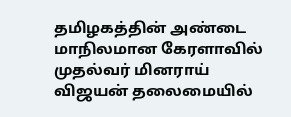தமிழகத்தின் அண்டை மாநிலமான கேரளாவில் முதல்வர் மினராய் விஜயன் தலைமையில்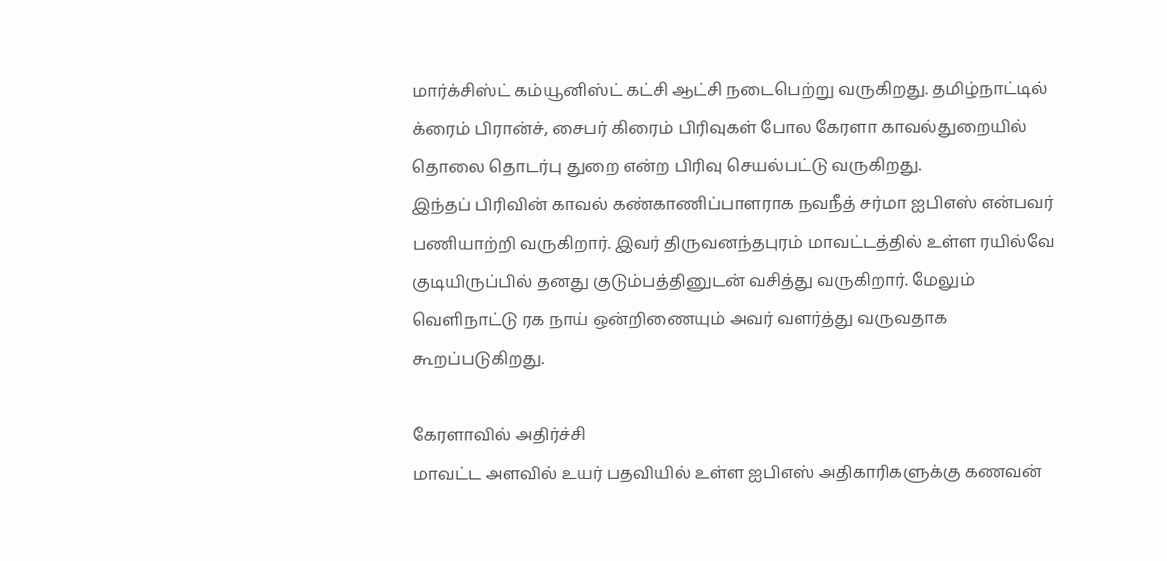மார்க்சிஸ்ட் கம்யூனிஸ்ட் கட்சி ஆட்சி நடைபெற்று வருகிறது. தமிழ்நாட்டில் க்ரைம் பிரான்ச், சைபர் கிரைம் பிரிவுகள் போல கேரளா காவல்துறையில் தொலை தொடர்பு துறை என்ற பிரிவு செயல்பட்டு வருகிறது.
இந்தப் பிரிவின் காவல் கண்காணிப்பாளராக நவநீத் சர்மா ஐபிஎஸ் என்பவர் பணியாற்றி வருகிறார். இவர் திருவனந்தபுரம் மாவட்டத்தில் உள்ள ரயில்வே குடியிருப்பில் தனது குடும்பத்தினுடன் வசித்து வருகிறார். மேலும் வெளிநாட்டு ரக நாய் ஒன்றிணையும் அவர் வளர்த்து வருவதாக கூறப்படுகிறது.

கேரளாவில் அதிர்ச்சி
மாவட்ட அளவில் உயர் பதவியில் உள்ள ஐபிஎஸ் அதிகாரிகளுக்கு கணவன்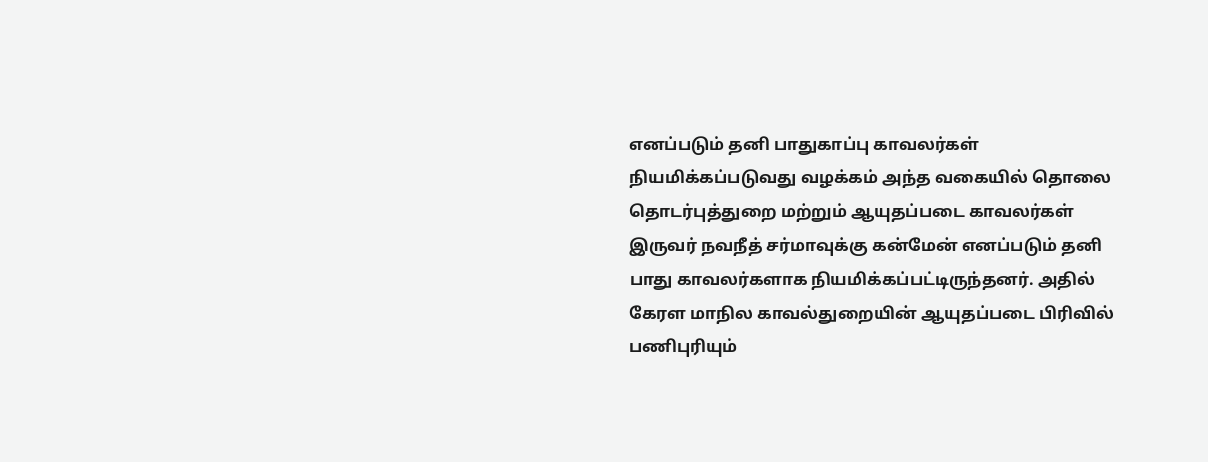எனப்படும் தனி பாதுகாப்பு காவலர்கள் நியமிக்கப்படுவது வழக்கம் அந்த வகையில் தொலை தொடர்புத்துறை மற்றும் ஆயுதப்படை காவலர்கள் இருவர் நவநீத் சர்மாவுக்கு கன்மேன் எனப்படும் தனி பாது காவலர்களாக நியமிக்கப்பட்டிருந்தனர். அதில் கேரள மாநில காவல்துறையின் ஆயுதப்படை பிரிவில் பணிபுரியும்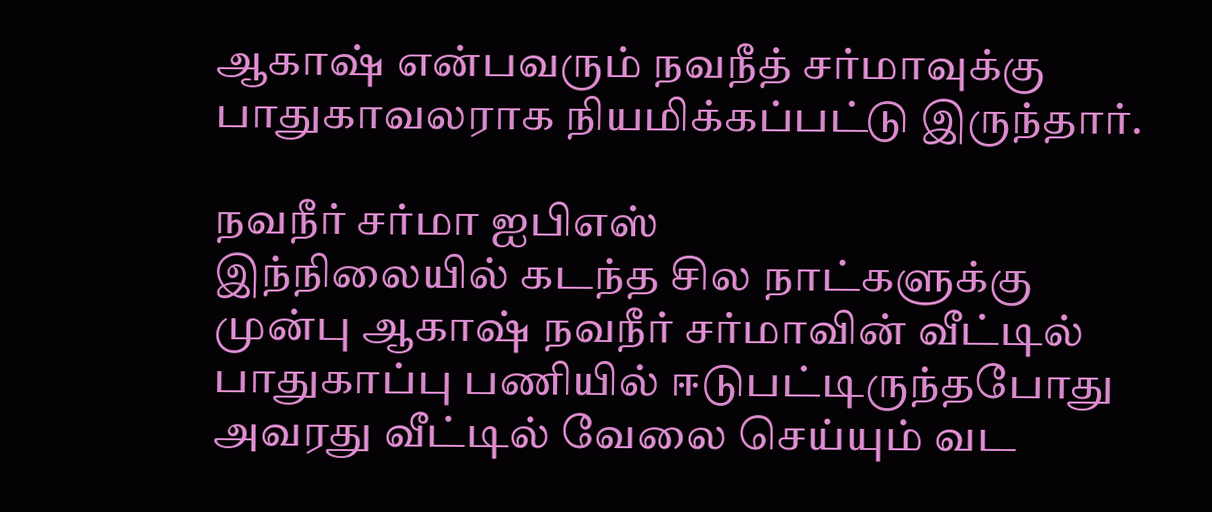ஆகாஷ் என்பவரும் நவநீத் சர்மாவுக்கு பாதுகாவலராக நியமிக்கப்பட்டு இருந்தார்.

நவநீர் சர்மா ஐபிஎஸ்
இந்நிலையில் கடந்த சில நாட்களுக்கு முன்பு ஆகாஷ் நவநீர் சர்மாவின் வீட்டில் பாதுகாப்பு பணியில் ஈடுபட்டிருந்தபோது அவரது வீட்டில் வேலை செய்யும் வட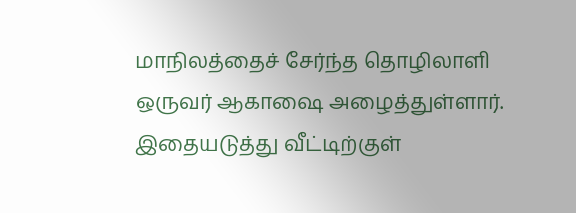மாநிலத்தைச் சேர்ந்த தொழிலாளி ஒருவர் ஆகாஷை அழைத்துள்ளார். இதையடுத்து வீட்டிற்குள்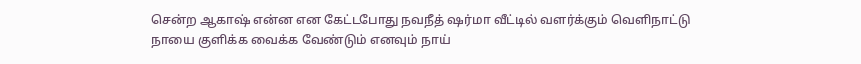சென்ற ஆகாஷ் என்ன என கேட்டபோது நவநீத் ஷர்மா வீட்டில் வளர்க்கும் வெளிநாட்டு நாயை குளிக்க வைக்க வேண்டும் எனவும் நாய்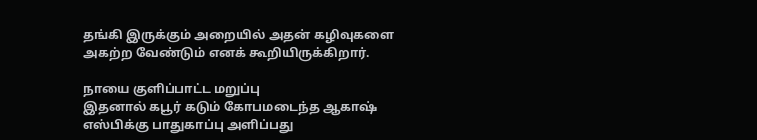தங்கி இருக்கும் அறையில் அதன் கழிவுகளை அகற்ற வேண்டும் எனக் கூறியிருக்கிறார்.

நாயை குளிப்பாட்ட மறுப்பு
இதனால் கபூர் கடும் கோபமடைந்த ஆகாஷ் எஸ்பிக்கு பாதுகாப்பு அளிப்பது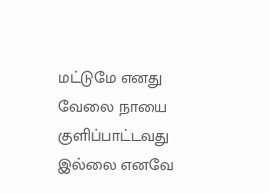மட்டுமே எனது வேலை நாயை குளிப்பாட்டவது இல்லை எனவே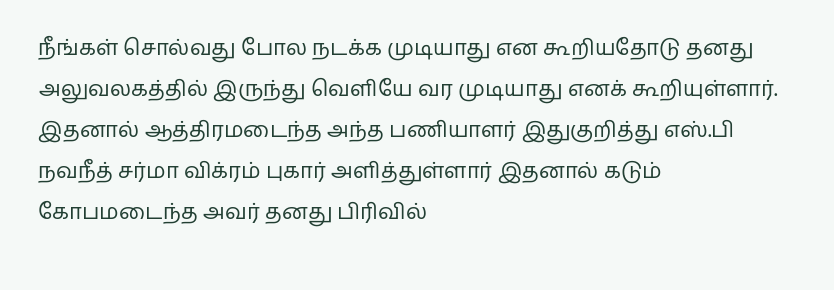நீங்கள் சொல்வது போல நடக்க முடியாது என கூறியதோடு தனது அலுவலகத்தில் இருந்து வெளியே வர முடியாது எனக் கூறியுள்ளார். இதனால் ஆத்திரமடைந்த அந்த பணியாளர் இதுகுறித்து எஸ்.பி நவநீத் சர்மா விக்ரம் புகார் அளித்துள்ளார் இதனால் கடும் கோபமடைந்த அவர் தனது பிரிவில்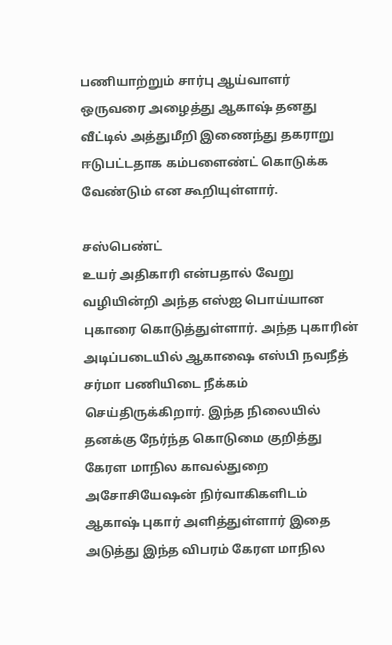பணியாற்றும் சார்பு ஆய்வாளர் ஒருவரை அழைத்து ஆகாஷ் தனது வீட்டில் அத்துமீறி இணைந்து தகராறு ஈடுபட்டதாக கம்பளைண்ட் கொடுக்க வேண்டும் என கூறியுள்ளார்.

சஸ்பெண்ட்
உயர் அதிகாரி என்பதால் வேறு வழியின்றி அந்த எஸ்ஐ பொய்யான புகாரை கொடுத்துள்ளார். அந்த புகாரின் அடிப்படையில் ஆகாஷை எஸ்பி நவநீத் சர்மா பணியிடை நீக்கம் செய்திருக்கிறார். இந்த நிலையில் தனக்கு நேர்ந்த கொடுமை குறித்து கேரள மாநில காவல்துறை அசோசியேஷன் நிர்வாகிகளிடம் ஆகாஷ் புகார் அளித்துள்ளார் இதை அடுத்து இந்த விபரம் கேரள மாநில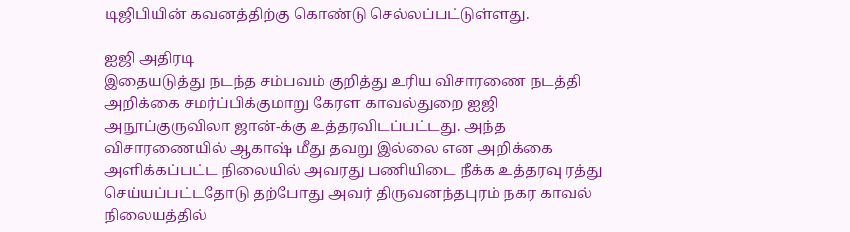டிஜிபியின் கவனத்திற்கு கொண்டு செல்லப்பட்டுள்ளது.

ஐஜி அதிரடி
இதையடுத்து நடந்த சம்பவம் குறித்து உரிய விசாரணை நடத்தி அறிக்கை சமர்ப்பிக்குமாறு கேரள காவல்துறை ஐஜி அநூப்குருவிலா ஜான்-க்கு உத்தரவிடப்பட்டது. அந்த விசாரணையில் ஆகாஷ் மீது தவறு இல்லை என அறிக்கை அளிக்கப்பட்ட நிலையில் அவரது பணியிடை நீக்க உத்தரவு ரத்து செய்யப்பட்டதோடு தற்போது அவர் திருவனந்தபுரம் நகர காவல் நிலையத்தில்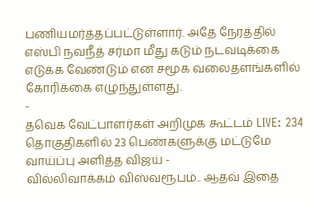பணியமர்த்தப்பட்டுள்ளார். அதே நேரத்தில் எஸ்பி நவநீத் சர்மா மீது கடும் நடவடிக்கை எடுக்க வேண்டும் என சமூக வலைதளங்களில் கோரிக்கை எழுந்துள்ளது.
-
தவெக வேட்பாளர்கள் அறிமுக கூட்டம் LIVE: 234 தொகுதிகளில் 23 பெண்களுக்கு மட்டுமே வாய்ப்பு அளித்த விஜய் -
வில்லிவாக்கம் விஸ்வரூபம்.. ஆதவ் இதை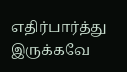எதிர்பார்த்து இருக்கவே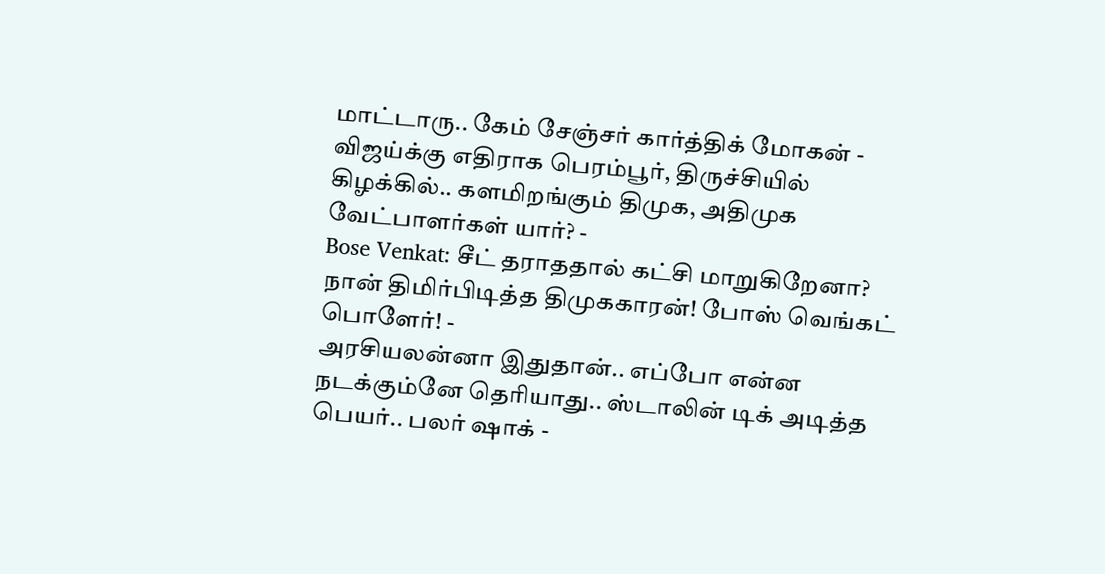மாட்டாரு.. கேம் சேஞ்சர் கார்த்திக் மோகன் -
விஜய்க்கு எதிராக பெரம்பூர், திருச்சியில் கிழக்கில்.. களமிறங்கும் திமுக, அதிமுக வேட்பாளர்கள் யார்? -
Bose Venkat: சீட் தராததால் கட்சி மாறுகிறேனா? நான் திமிர்பிடித்த திமுககாரன்! போஸ் வெங்கட் பொளேர்! -
அரசியலன்னா இதுதான்.. எப்போ என்ன நடக்கும்னே தெரியாது.. ஸ்டாலின் டிக் அடித்த பெயர்.. பலர் ஷாக் -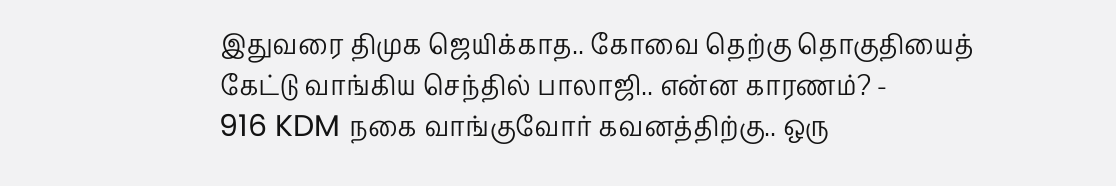இதுவரை திமுக ஜெயிக்காத.. கோவை தெற்கு தொகுதியைத் கேட்டு வாங்கிய செந்தில் பாலாஜி.. என்ன காரணம்? -
916 KDM நகை வாங்குவோர் கவனத்திற்கு.. ஒரு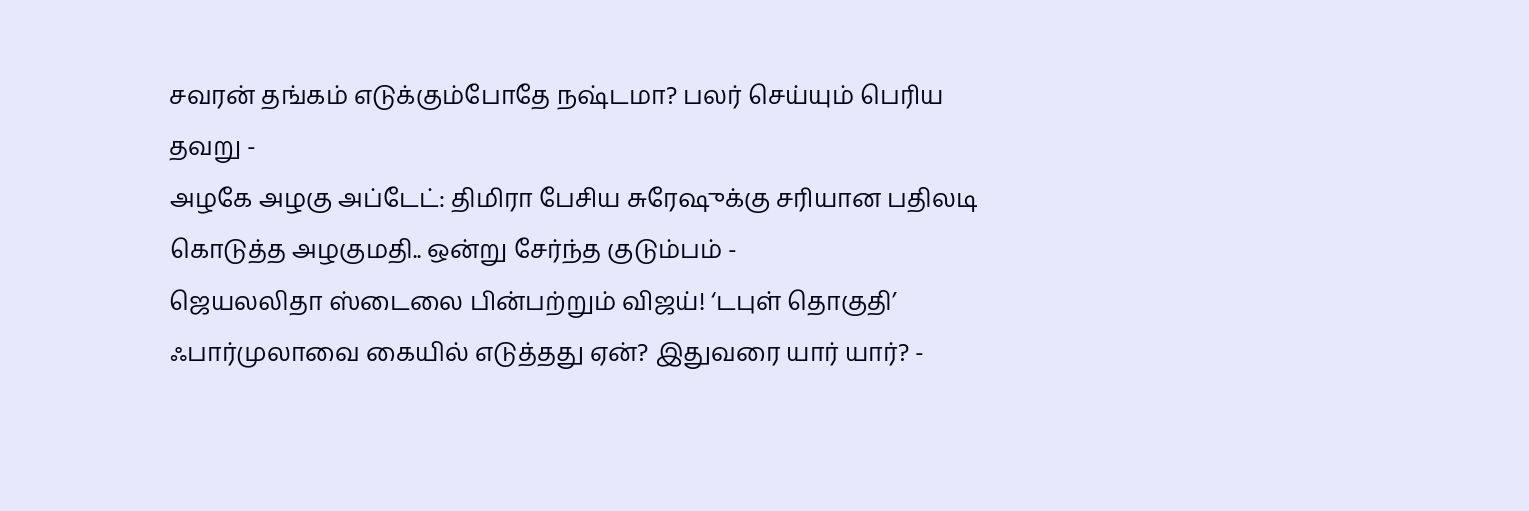சவரன் தங்கம் எடுக்கும்போதே நஷ்டமா? பலர் செய்யும் பெரிய தவறு -
அழகே அழகு அப்டேட்: திமிரா பேசிய சுரேஷுக்கு சரியான பதிலடி கொடுத்த அழகுமதி.. ஒன்று சேர்ந்த குடும்பம் -
ஜெயலலிதா ஸ்டைலை பின்பற்றும் விஜய்! ‘டபுள் தொகுதி’ ஃபார்முலாவை கையில் எடுத்தது ஏன்? இதுவரை யார் யார்? -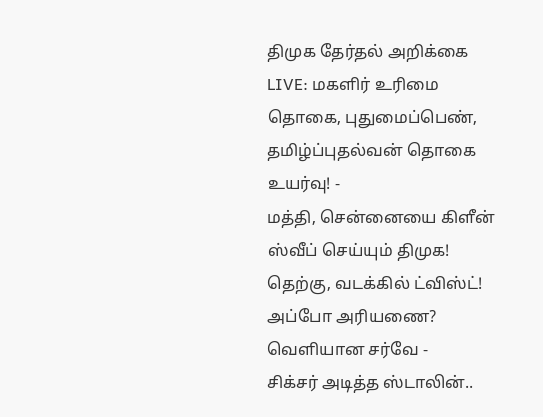திமுக தேர்தல் அறிக்கை LIVE: மகளிர் உரிமை தொகை, புதுமைப்பெண், தமிழ்ப்புதல்வன் தொகை உயர்வு! -
மத்தி, சென்னையை கிளீன் ஸ்வீப் செய்யும் திமுக! தெற்கு, வடக்கில் ட்விஸ்ட்! அப்போ அரியணை? வெளியான சர்வே -
சிக்சர் அடித்த ஸ்டாலின்..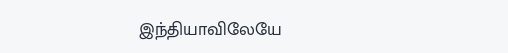இந்தியாவிலேயே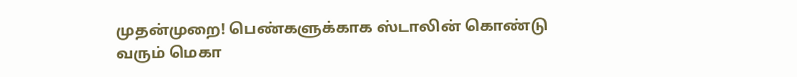முதன்முறை! பெண்களுக்காக ஸ்டாலின் கொண்டு வரும் மெகா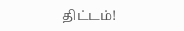திட்டம்!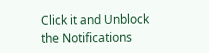Click it and Unblock the Notifications